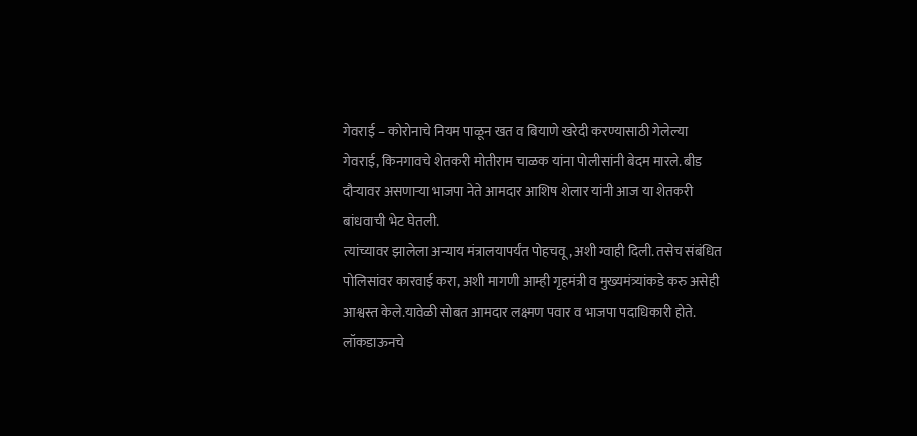गेवराई – कोरोनाचे नियम पाळून खत व बियाणे खरेदी करण्यासाठी गेलेल्या गेवराई, किनगावचे शेतकरी मोतीराम चाळक यांना पोलीसांनी बेदम मारले. बीड दौऱ्यावर असणाऱ्या भाजपा नेते आमदार आशिष शेलार यांनी आज या शेतकरी बांधवाची भेट घेतली.
त्यांच्यावर झालेला अन्याय मंत्रालयापर्यंत पोहचवू, अशी ग्वाही दिली. तसेच संबंधित पोलिसांवर कारवाई करा, अशी मागणी आम्ही गृहमंत्री व मुख्यमंत्र्यांकडे करु असेही आश्वस्त केले.यावेळी सोबत आमदार लक्ष्मण पवार व भाजपा पदाधिकारी होते.
लॉकडाऊनचे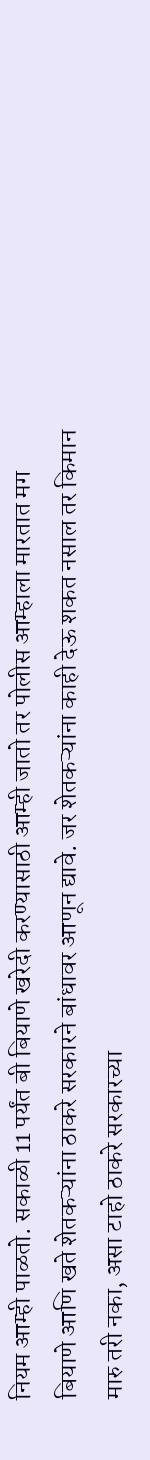नियम आम्ही पाळतो. सकाळी 11 पर्यंत बी बियाणे खरेदी करण्यासाठी आम्ही जातो तर पोलीस आम्हाला मारतात मग बियाणे आणि खते शेतकऱ्यांना ठाकरे सरकारने बांधावर आणून द्यावे. जर शेतकऱ्यांना काही देऊ शकत नसाल तर किमान मारु तरी नका, असा टाहो ठाकरे सरकारच्या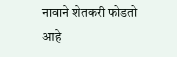नावाने शेतकरी फोडतो आहे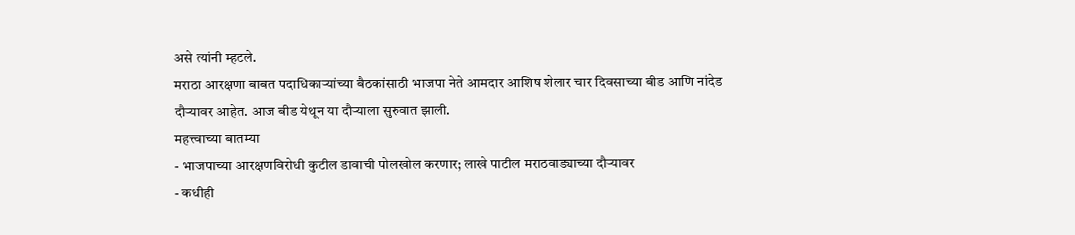असे त्यांनी म्हटले.
मराठा आरक्षणा बाबत पदाधिकाऱ्यांच्या बैठकांसाठी भाजपा नेते आमदार आशिष शेलार चार दिवसाच्या बीड आणि नांदेड दौऱ्यावर आहेत. आज बीड येथून या दौऱ्याला सुरुवात झाली.
महत्त्वाच्या बातम्या
- भाजपाच्या आरक्षणविरोधी कुटील डावाची पोलखोल करणार; लाखे पाटील मराठवाड्याच्या दौऱ्यावर
- कधीही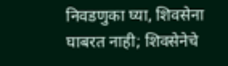निवडणुका घ्या, शिवसेना घाबरत नाही; शिवसेनेचे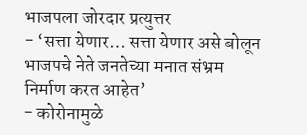भाजपला जोरदार प्रत्युत्तर
- ‘सत्ता येणार… सत्ता येणार असे बोलून भाजपचे नेते जनतेच्या मनात संभ्रम निर्माण करत आहेत’
- कोरोनामुळे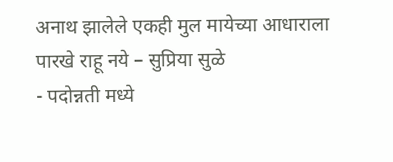अनाथ झालेले एकही मुल मायेच्या आधाराला पारखे राहू नये – सुप्रिया सुळे
- पदोन्नती मध्ये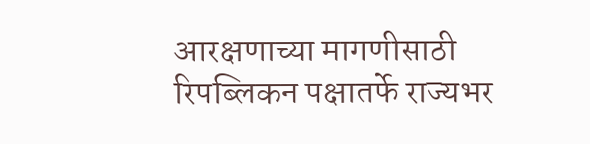आरक्षणाच्या मागणीसाठी रिपब्लिकन पक्षातर्फे राज्यभर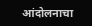आंदोलनाचा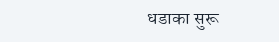धडाका सुरू